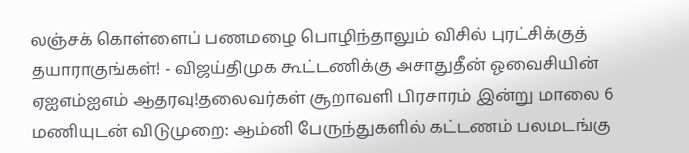லஞ்சக் கொள்ளைப் பணமழை பொழிந்தாலும் விசில் புரட்சிக்குத் தயாராகுங்கள்! - விஜய்திமுக கூட்டணிக்கு அசாதுதீன் ஓவைசியின் ஏஐஎம்ஐஎம் ஆதரவு!தலைவர்கள் சூறாவளி பிரசாரம் இன்று மாலை 6 மணியுடன் விடுமுறை: ஆம்னி பேருந்துகளில் கட்டணம் பலமடங்கு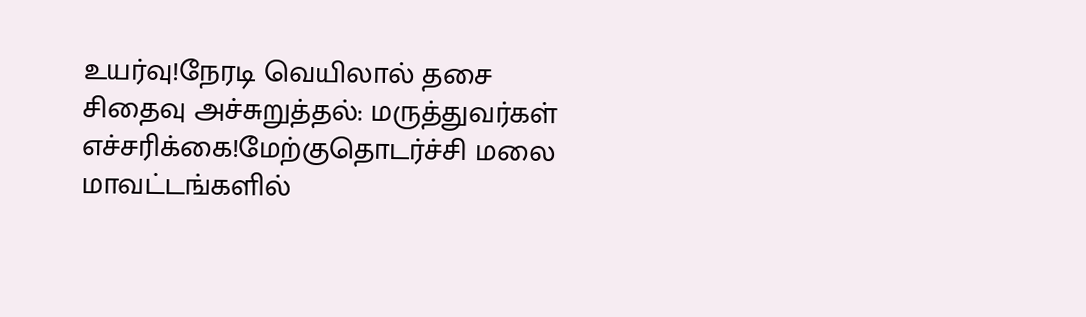உயர்வு!நேரடி வெயிலால் தசை சிதைவு அச்சுறுத்தல்: மருத்துவர்கள் எச்சரிக்கை!மேற்குதொடர்ச்சி மலை மாவட்டங்களில்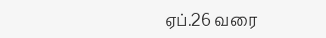ஏப்.26 வரை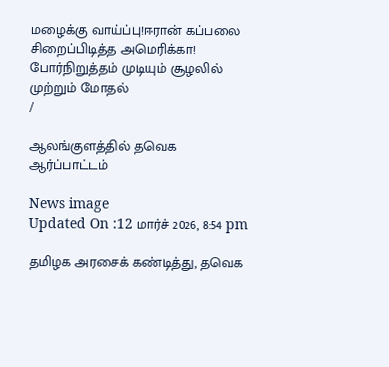மழைக்கு வாய்ப்பு!ஈரான் கப்பலை சிறைப்பிடித்த அமெரிக்கா! போர்நிறுத்தம் முடியும் சூழலில் முற்றும் மோதல்
/

ஆலங்குளத்தில் தவெக ஆர்ப்பாட்டம்

News image
Updated On :12 மார்ச் 2026, 8:54 pm

தமிழக அரசைக் கண்டித்து, தவெக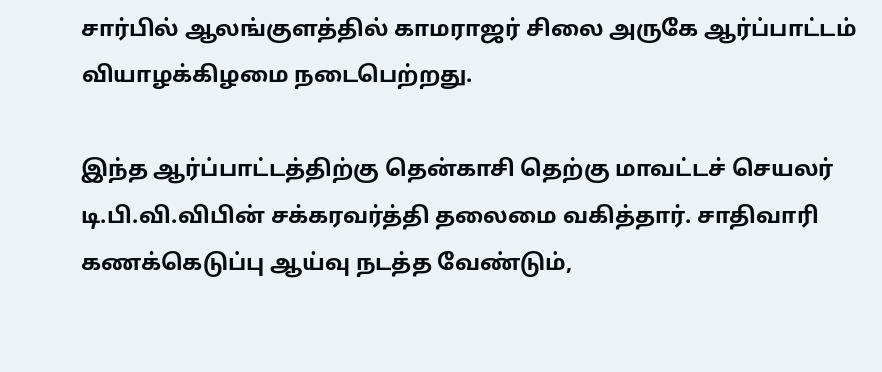சார்பில் ஆலங்குளத்தில் காமராஜர் சிலை அருகே ஆர்ப்பாட்டம் வியாழக்கிழமை நடைபெற்றது.

இந்த ஆர்ப்பாட்டத்திற்கு தென்காசி தெற்கு மாவட்டச் செயலர் டி.பி.வி.விபின் சக்கரவர்த்தி தலைமை வகித்தார். சாதிவாரி கணக்கெடுப்பு ஆய்வு நடத்த வேண்டும்,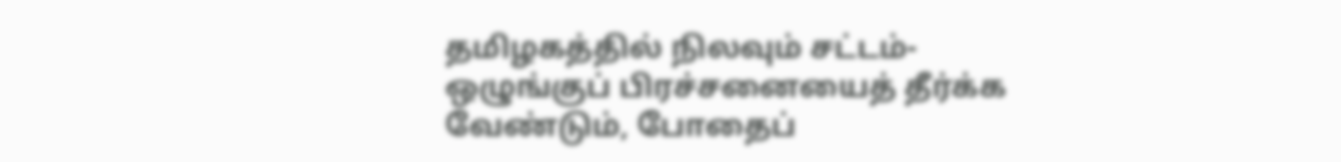தமிழகத்தில் நிலவும் சட்டம்- ஒழுங்குப் பிரச்சனையைத் தீர்க்க வேண்டும், போதைப்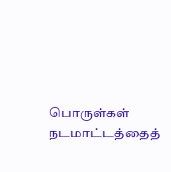பொருள்கள் நடமாட்டத்தைத்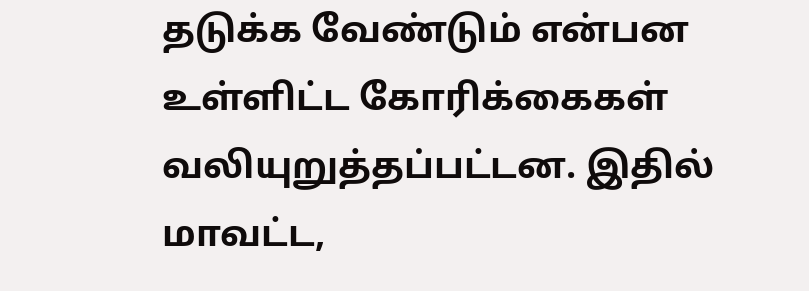தடுக்க வேண்டும் என்பன உள்ளிட்ட கோரிக்கைகள் வலியுறுத்தப்பட்டன. இதில் மாவட்ட,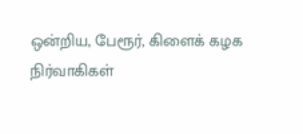ஒன்றிய, பேரூர், கிளைக் கழக நிர்வாகிகள்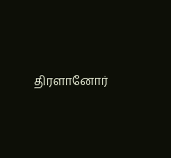திரளானோர்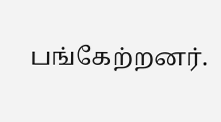பங்கேற்றனர்.